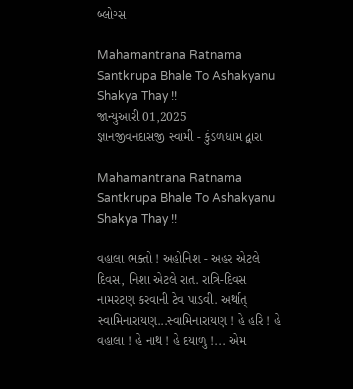બ્લોગ્સ

Mahamantrana Ratnama Santkrupa Bhale To Ashakyanu Shakya Thay !!
જાન્યુઆરી 01,2025
જ્ઞાનજીવનદાસજી સ્વામી - કુંડળધામ દ્વારા

Mahamantrana Ratnama Santkrupa Bhale To Ashakyanu Shakya Thay !!

વહાલા ભક્તો ! અહોનિશ - અહર એટલે દિવસ, નિશા એટલે રાત. રાત્રિ-દિવસ નામરટણ કરવાની ટેવ પાડવી. અર્થાત્ સ્વામિનારાયણ...સ્વામિનારાયણ ! હે હરિ ! હે વહાલા ! હે નાથ ! હે દયાળુ !... એમ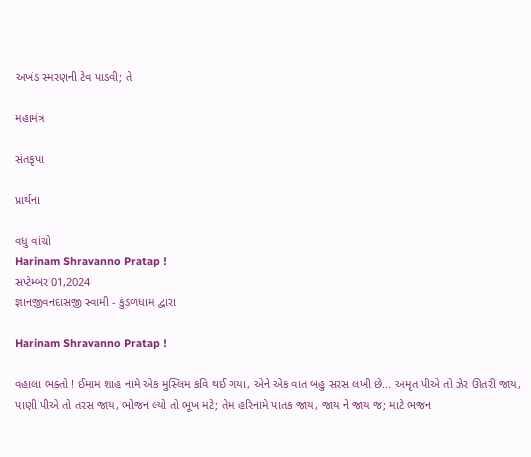અખંડ સ્મરણની ટેવ પાડવી; તે

મહામંત્ર

સંતકૃપા

પ્રાર્થના

વધુ વાંચો
Harinam Shravanno Pratap !
સપ્ટેમ્બર 01,2024
જ્ઞાનજીવનદાસજી સ્વામી - કુંડળધામ દ્વારા

Harinam Shravanno Pratap !

વહાલા ભક્તો ! ઈમામ શાહ નામે એક મુસ્લિમ કવિ થઈ ગયા, એને એક વાત બહુ સરસ લખી છે... અમૃત પીએ તો ઝેર ઊતરી જાય, પાણી પીએ તો તરસ જાય, ભોજન લ્યો તો ભૂખ મટે; તેમ હરિનામે પાતક જાય, જાય ને જાય જ; માટે ભજન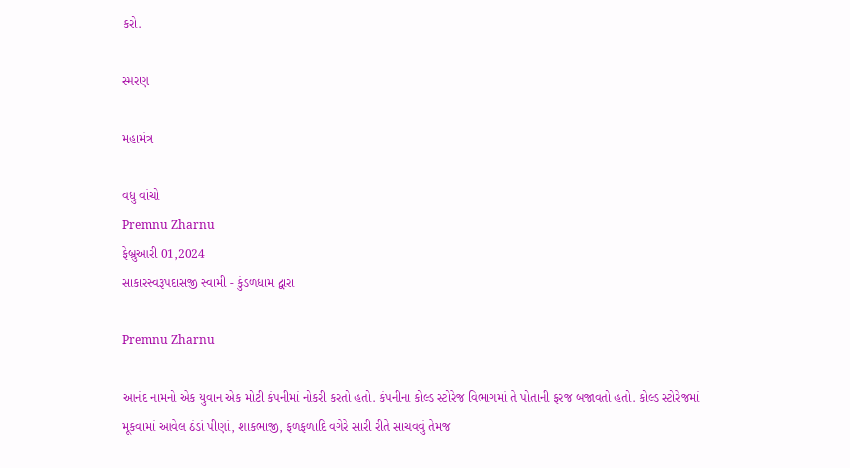કરો.

સ્મરણ

મહામંત્ર

વધુ વાંચો
Premnu Zharnu
ફેબ્રુઆરી 01,2024
સાકારસ્વરૂપદાસજી સ્વામી - કુંડળધામ દ્વારા

Premnu Zharnu

આનંદ નામનો એક યુવાન એક મોટી કંપનીમાં નોકરી કરતો હતો. કંપનીના કોલ્ડ સ્ટોરેજ વિભાગમાં તે પોતાની ફરજ બજાવતો હતો. કોલ્ડ સ્ટોરેજમાં મૂકવામાં આવેલ ઠંડાં પીણાં, શાકભાજી, ફળફળાદિ વગેરે સારી રીતે સાચવવું તેમજ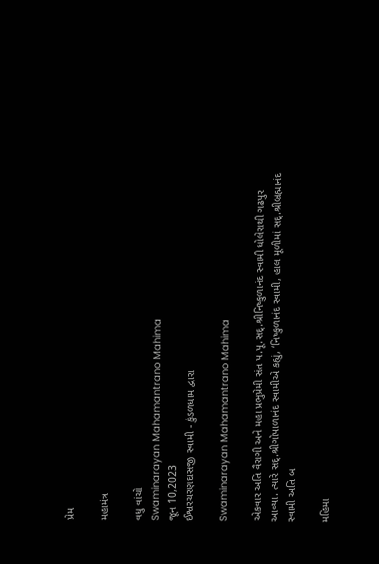પ્રેમ

મહામંત્ર

વધુ વાંચો
Swaminarayan Mahamantrano Mahima
જૂન 10,2023
ઈશ્વરચરણદાસજી સ્વામી - કુંડળધામ દ્વારા

Swaminarayan Mahamantrano Mahima

એકવાર અતિ વૈરાગી અને મહા પ્રભુપ્રેમી સંત પ.પૂ.સદ્.શ્રીનિષ્કુળાનંદ સ્વામી ધોલેરાથી ગઢપુર આવ્યા. ત્યારે સદ્.શ્રીગોપાળાનંદ સ્વામીએ કહ્યું, ‘નિષ્કુળાનંદ સ્વામી, હાલ મૂળીમાં સદ્.શ્રીબ્રહ્માનંદ સ્વામી અતિ બ

મહિમા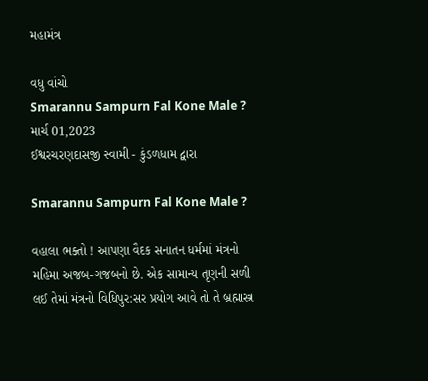મહામંત્ર

વધુ વાંચો
Smarannu Sampurn Fal Kone Male ?
માર્ચ 01,2023
ઈશ્વરચરણદાસજી સ્વામી - કુંડળધામ દ્વારા

Smarannu Sampurn Fal Kone Male ?

વહાલા ભક્તો ! આપણા વૈદક સનાતન ધર્મમાં મંત્રનો મહિમા અજબ-ગજબનો છે. એક સામાન્ય તૃણની સળી લઈ તેમાં મંત્રનો વિધિપુર:સર પ્રયોગ આવે તો તે બ્રહ્માસ્ત્ર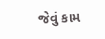જેવું કામ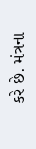કરે છે. મંત્રના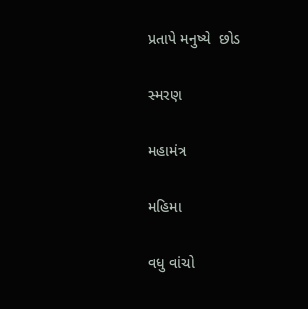પ્રતાપે મનુષ્યે  છોડ

સ્મરણ

મહામંત્ર

મહિમા

વધુ વાંચો